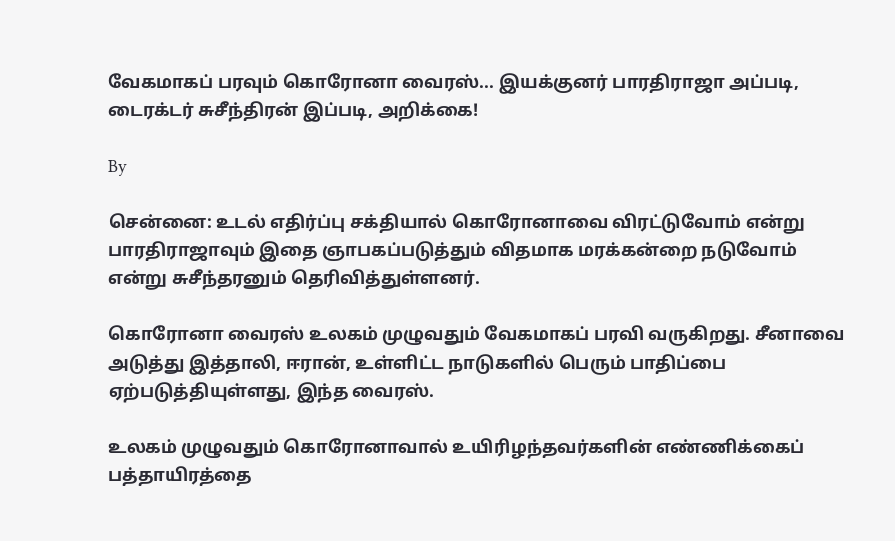வேகமாகப் பரவும் கொரோனா வைரஸ்... இயக்குனர் பாரதிராஜா அப்படி, டைரக்டர் சுசீந்திரன் இப்படி, அறிக்கை!

By

சென்னை: உடல் எதிர்ப்பு சக்தியால் கொரோனாவை விரட்டுவோம் என்று பாரதிராஜாவும் இதை ஞாபகப்படுத்தும் விதமாக மரக்கன்றை நடுவோம் என்று சுசீந்தரனும் தெரிவித்துள்ளனர்.

கொரோனா வைரஸ் உலகம் முழுவதும் வேகமாகப் பரவி வருகிறது. சீனாவை அடுத்து இத்தாலி, ஈரான், உள்ளிட்ட நாடுகளில் பெரும் பாதிப்பை ஏற்படுத்தியுள்ளது, இந்த வைரஸ்.

உலகம் முழுவதும் கொரோனாவால் உயிரிழந்தவர்களின் எண்ணிக்கைப் பத்தாயிரத்தை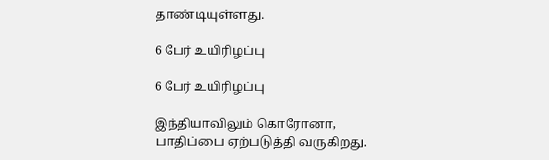தாண்டியுள்ளது.

6 பேர் உயிரிழப்பு

6 பேர் உயிரிழப்பு

இந்தியாவிலும் கொரோனா, பாதிப்பை ஏற்படுத்தி வருகிறது.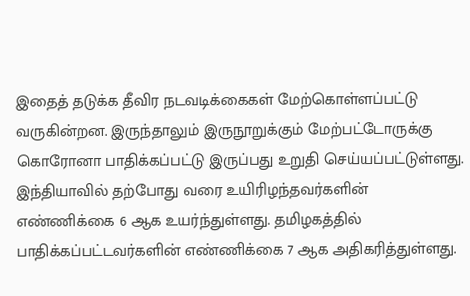இதைத் தடுக்க தீவிர நடவடிக்கைகள் மேற்கொள்ளப்பட்டு வருகின்றன. இருந்தாலும் இருநூறுக்கும் மேற்பட்டோருக்கு கொரோனா பாதிக்கப்பட்டு இருப்பது உறுதி செய்யப்பட்டுள்ளது. இந்தியாவில் தற்போது வரை உயிரிழந்தவர்களின் எண்ணிக்கை 6 ஆக உயர்ந்துள்ளது. தமிழகத்தில் பாதிக்கப்பட்டவர்களின் எண்ணிக்கை 7 ஆக அதிகரித்துள்ளது.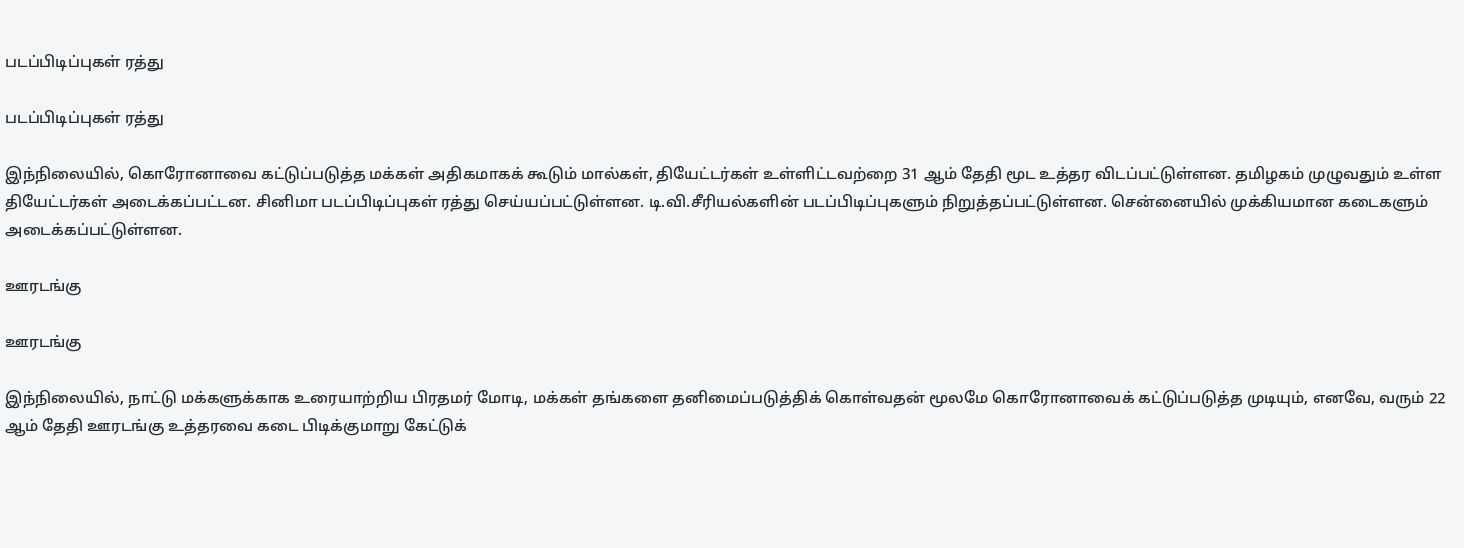படப்பிடிப்புகள் ரத்து

படப்பிடிப்புகள் ரத்து

இந்நிலையில், கொரோனாவை கட்டுப்படுத்த மக்கள் அதிகமாகக் கூடும் மால்கள், தியேட்டர்கள் உள்ளிட்டவற்றை 31 ஆம் தேதி மூட உத்தர விடப்பட்டுள்ளன. தமிழகம் முழுவதும் உள்ள தியேட்டர்கள் அடைக்கப்பட்டன. சினிமா படப்பிடிப்புகள் ரத்து செய்யப்பட்டுள்ளன. டி.வி.சீரியல்களின் படப்பிடிப்புகளும் நிறுத்தப்பட்டுள்ளன. சென்னையில் முக்கியமான கடைகளும் அடைக்கப்பட்டுள்ளன.

ஊரடங்கு

ஊரடங்கு

இந்நிலையில், நாட்டு மக்களுக்காக உரையாற்றிய பிரதமர் மோடி, மக்கள் தங்களை தனிமைப்படுத்திக் கொள்வதன் மூலமே கொரோனாவைக் கட்டுப்படுத்த முடியும், எனவே, வரும் 22 ஆம் தேதி ஊரடங்கு உத்தரவை கடை பிடிக்குமாறு கேட்டுக்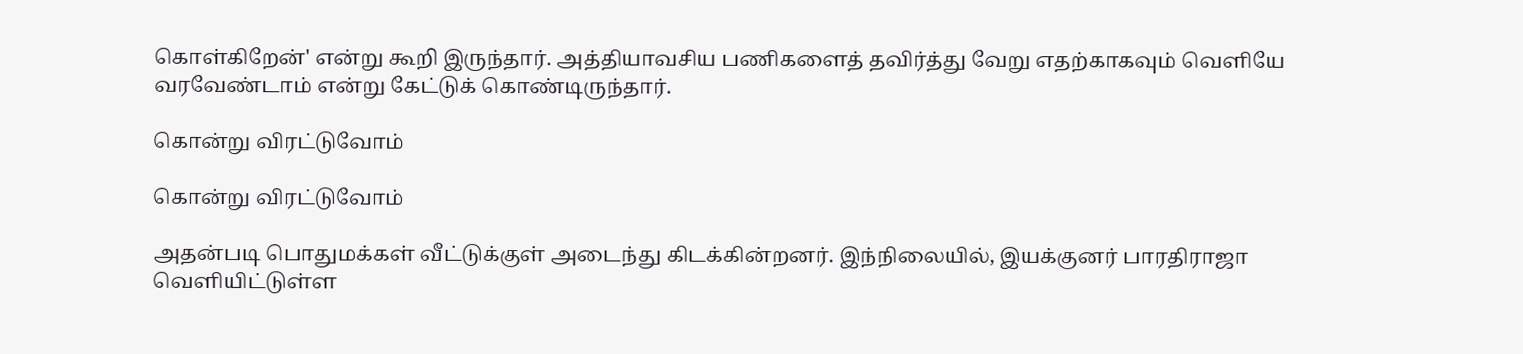கொள்கிறேன்' என்று கூறி இருந்தார். அத்தியாவசிய பணிகளைத் தவிர்த்து வேறு எதற்காகவும் வெளியே வரவேண்டாம் என்று கேட்டுக் கொண்டிருந்தார்.

கொன்று விரட்டுவோம்

கொன்று விரட்டுவோம்

அதன்படி பொதுமக்கள் வீட்டுக்குள் அடைந்து கிடக்கின்றனர். இந்நிலையில், இயக்குனர் பாரதிராஜா வெளியிட்டுள்ள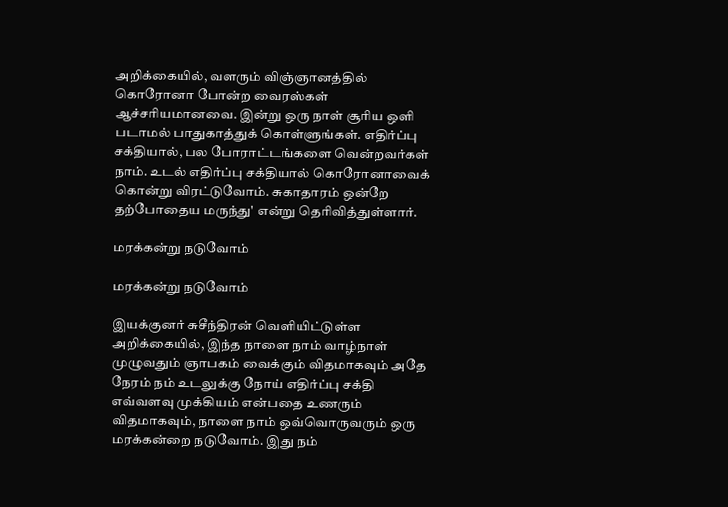அறிக்கையில், வளரும் விஞ்ஞானத்தில் கொரோனா போன்ற வைரஸ்கள் ஆச்சரியமானவை. இன்று ஒரு நாள் சூரிய ஒளி படாமல் பாதுகாத்துக் கொள்ளுங்கள். எதிர்ப்பு சக்தியால், பல போராட்டங்களை வென்றவர்கள் நாம். உடல் எதிர்ப்பு சக்தியால் கொரோனாவைக் கொன்று விரட்டுவோம். சுகாதாரம் ஒன்றே தற்போதைய மருந்து' என்று தெரிவித்துள்ளார்.

மரக்கன்று நடுவோம்

மரக்கன்று நடுவோம்

இயக்குனர் சுசீந்திரன் வெளியிட்டுள்ள அறிக்கையில், இந்த நாளை நாம் வாழ்நாள் முழுவதும் ஞாபகம் வைக்கும் விதமாகவும் அதே நேரம் நம் உடலுக்கு நோய் எதிர்ப்பு சக்தி எவ்வளவு முக்கியம் என்பதை உணரும் விதமாகவும், நாளை நாம் ஒவ்வொருவரும் ஒரு மரக்கன்றை நடுவோம். இது நம்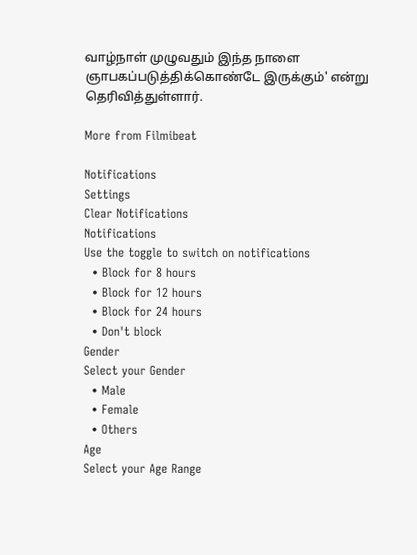வாழ்நாள் முழுவதும் இந்த நாளை ஞாபகப்படுத்திக்கொண்டே இருக்கும்' என்று தெரிவித்துள்ளார்.

More from Filmibeat

Notifications
Settings
Clear Notifications
Notifications
Use the toggle to switch on notifications
  • Block for 8 hours
  • Block for 12 hours
  • Block for 24 hours
  • Don't block
Gender
Select your Gender
  • Male
  • Female
  • Others
Age
Select your Age Range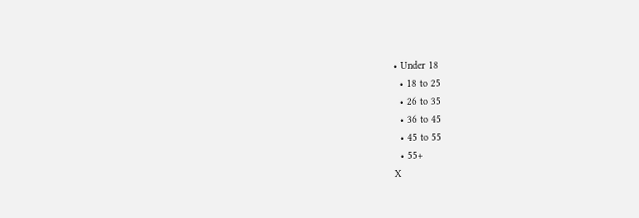• Under 18
  • 18 to 25
  • 26 to 35
  • 36 to 45
  • 45 to 55
  • 55+
X